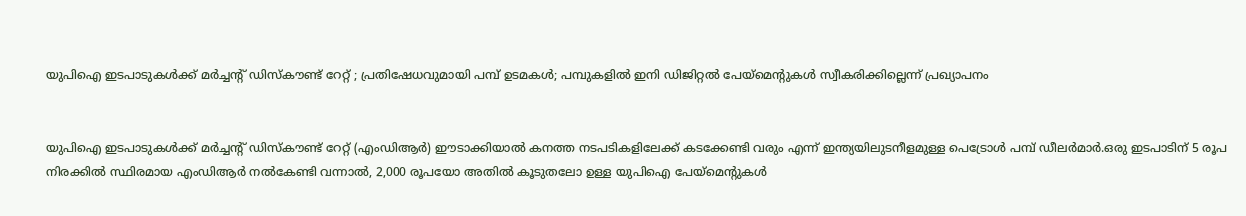യുപിഐ ഇടപാടുകള്‍ക്ക് മര്‍ച്ചന്റ് ഡിസ്‌കൗണ്ട് റേറ്റ് ; പ്രതിഷേധവുമായി പമ്പ് ഉടമകള്‍; പമ്പുകളില്‍ ഇനി ഡിജിറ്റല്‍ പേയ്മെൻ്റുകള്‍ സ്വീകരിക്കില്ലെന്ന് പ്രഖ്യാപനം


യുപിഐ ഇടപാടുകള്‍ക്ക് മര്‍ച്ചന്റ് ഡിസ്‌കൗണ്ട് റേറ്റ് (എംഡിആര്‍) ഈടാക്കിയാല്‍ കനത്ത നടപടികളിലേക്ക് കടക്കേണ്ടി വരും എന്ന് ഇന്ത്യയിലുടനീളമുള്ള പെട്രോള്‍ പമ്പ് ഡീലര്‍മാര്‍.ഒരു ഇടപാടിന് 5 രൂപ നിരക്കില്‍ സ്ഥിരമായ എംഡിആര്‍ നല്‍കേണ്ടി വന്നാല്‍, 2,000 രൂപയോ അതില്‍ കൂടുതലോ ഉള്ള യുപിഐ പേയ്മെന്റുകള്‍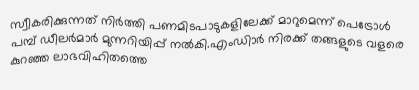സ്വീകരിക്കുന്നത് നിര്‍ത്തി പണമിടപാടുകളിലേക്ക് മാറുമെന്ന് പെട്രോള്‍ പമ്പ് ഡീലര്‍മാര്‍ മുന്നറിയിപ്പ് നല്‍കി.എംഡിാര്‍ നിരക്ക് തങ്ങളുടെ വളരെ കുറഞ്ഞ ലാഭവിഹിതത്തെ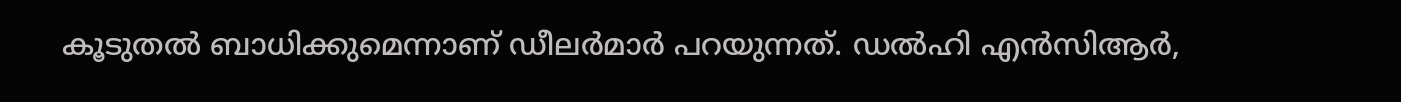കൂടുതല്‍ ബാധിക്കുമെന്നാണ് ഡീലര്‍മാര്‍ പറയുന്നത്. ഡല്‍ഹി എന്‍സിആര്‍,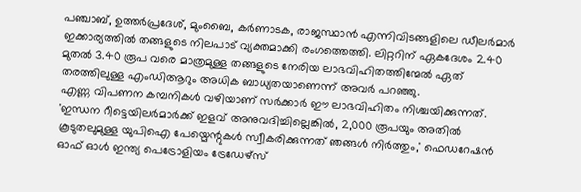പഞ്ചാബ്, ഉത്തര്‍പ്രദേശ്, മുംബൈ, കര്‍ണാടക, രാജസ്ഥാന്‍ എന്നിവിടങ്ങളിലെ ഡീലര്‍മാര്‍ ഇക്കാര്യത്തില്‍ തങ്ങളുടെ നിലപാട് വ്യക്തമാക്കി രംഗത്തെത്തി. ലിറ്ററിന് ഏകദേശം 2.40 മുതല്‍ 3.40 രൂപ വരെ മാത്രമുള്ള തങ്ങളുടെ നേരിയ ലാഭവിഹിതത്തിന്മേല്‍ ഏത് തരത്തിലുള്ള എംഡിആറും അധിക ബാധ്യതയാണെന്ന് അവര്‍ പറഞ്ഞു.
എണ്ണ വിപണന കമ്പനികള്‍ വഴിയാണ് സര്‍ക്കാര്‍ ഈ ലാഭവിഹിതം നിശ്ചയിക്കുന്നത്. 'ഇന്ധന റീട്ടെയിലര്‍മാര്‍ക്ക് ഇളവ് അനുവദിച്ചില്ലെങ്കില്‍, 2,000 രൂപയും അതില്‍ കൂടുതലുമുള്ള യുപിഐ പേയ്മെന്റുകള്‍ സ്വീകരിക്കുന്നത് ഞങ്ങള്‍ നിര്‍ത്തും,' ഫെഡറേഷന്‍ ഓഫ് ഓള്‍ ഇന്ത്യ പെട്രോളിയം ട്രേഡേഴ്‌സ്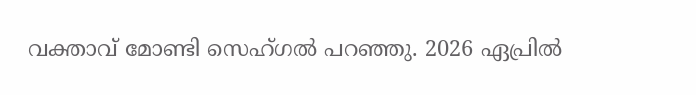വക്താവ് മോണ്ടി സെഹ്ഗല്‍ പറഞ്ഞു. 2026 ഏപ്രില്‍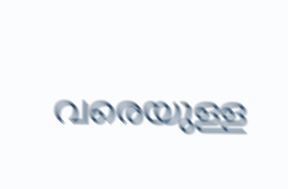വരെയുള്ള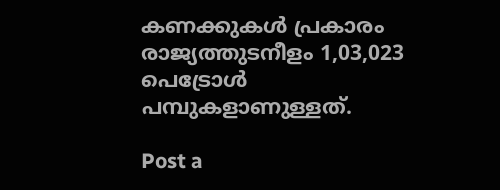കണക്കുകള്‍ പ്രകാരം രാജ്യത്തുടനീളം 1,03,023 പെട്രോള്‍ പമ്പുകളാണുള്ളത്.

Post a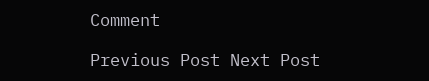Comment

Previous Post Next Post